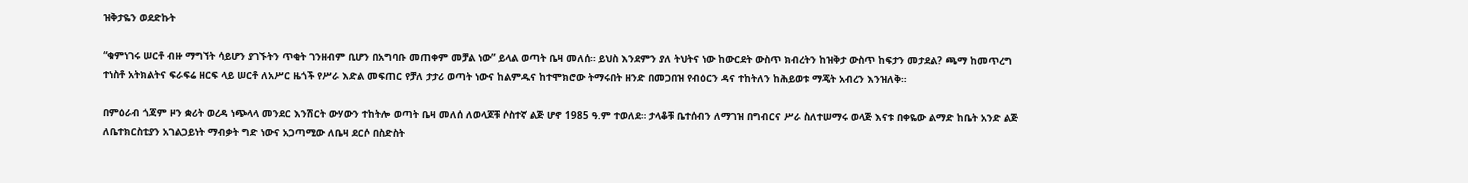ዝቅታዬን ወደድኩት

“ቁምነገሩ ሠርቶ ብዙ ማግኘት ሳይሆን ያገኙትን ጥቂት ገንዘብም ቢሆን በአግባቡ መጠቀም መቻል ነው” ይላል ወጣት ቤዛ መለሰ። ይህስ እንደምን ያለ ትህትና ነው ከውርደት ውስጥ ክብረትን ከዝቅታ ውስጥ ከፍታን መታደል? ጫማ ከመጥረግ ተነስቶ አትክልትና ፍራፍሬ ዘርፍ ላይ ሠርቶ ለአሥር ዜጎች የሥራ እድል መፍጠር የቻለ ታታሪ ወጣት ነውና ከልምዱና ከተሞክሮው ትማሩበት ዘንድ በመጋበዝ የብዕርን ዳና ተከትለን ከሕይወቱ ማጄት አብረን እንዝለቅ።

በምዕራብ ጎጃም ዞን ቋሪት ወረዳ ነጭላላ መንደር እንሽርት ውሃውን ተከትሎ ወጣት ቤዛ መለሰ ለወላጆቹ ሶስተኛ ልጅ ሆኖ 1985 ዓ.ም ተወለደ። ታላቆቹ ቤተሰብን ለማገዝ በግብርና ሥራ ስለተሠማሩ ወላጅ እናቱ በቀዬው ልማድ ከቤት አንድ ልጅ ለቤተክርስቲያን አገልጋይነት ማብቃት ግድ ነውና አጋጣሚው ለቤዛ ደርሶ በስድስት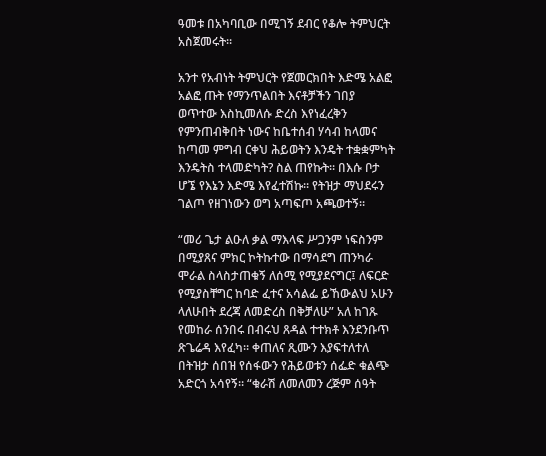ዓመቱ በአካባቢው በሚገኝ ደብር የቆሎ ትምህርት አስጀመሩት።

አንተ የአብነት ትምህርት የጀመርክበት እድሜ አልፎ አልፎ ጡት የማንጥልበት እናቶቻችን ገበያ ወጥተው እስኪመለሱ ድረስ እየነፈረቅን የምንጠብቅበት ነውና ከቤተሰብ ሃሳብ ከላመና ከጣመ ምግብ ርቀህ ሕይወትን እንዴት ተቋቋምካት እንዴትስ ተላመድካት? ስል ጠየኩት። በእሱ ቦታ ሆኜ የእኔን እድሜ እየፈተሽኩ። የትዝታ ማህደሩን ገልጦ የዘገነውን ወግ አጣፍጦ አጫወተኝ።

“መሪ ጌታ ልዑለ ቃል ማእላፍ ሥጋንም ነፍስንም በሚያጸና ምክር ኮትኩተው በማሳደግ ጠንካራ ሞራል ስላስታጠቁኝ ለሰሚ የሚያደናግር፤ ለፍርድ የሚያስቸግር ከባድ ፈተና አሳልፌ ይኸውልህ አሁን ላለሁበት ደረጃ ለመድረስ በቅቻለሁ” አለ ከገጹ የመከራ ሰንበሩ በብሩህ ጸዳል ተተክቶ እንደንቡጥ ጽጌሬዳ እየፈካ። ቀጠለና ጺሙን እያፍተለተለ በትዝታ ሰበዝ የሰፋውን የሕይወቱን ሰፌድ ቁልጭ አድርጎ አሳየኝ። “ቁራሽ ለመለመን ረጅም ሰዓት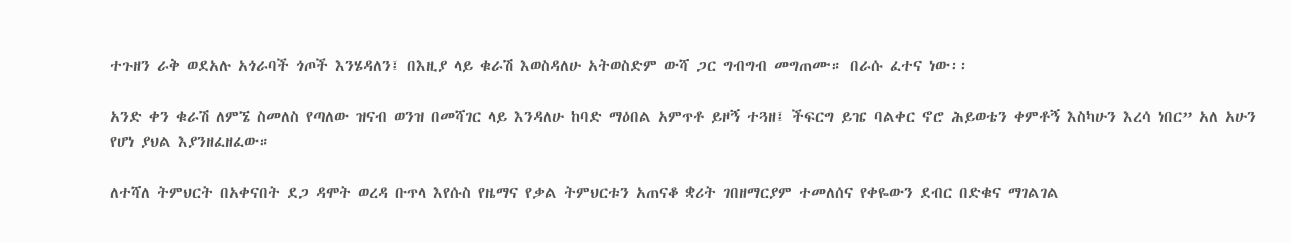ተጉዘን ራቅ ወደአሉ አጎራባች ጎጦች እንሄዳለን፤ በእዚያ ላይ ቁራሽ እወስዳለሁ አትወስድም ውሻ ጋር ግብግብ መግጠሙ። በራሱ ፈተና ነው፡፡

አንድ ቀን ቁራሽ ለምኜ ስመለስ የጣለው ዝናብ ወንዝ በመሻገር ላይ እንዳለሁ ከባድ ማዕበል አምጥቶ ይዞኝ ተጓዘ፤ ችፍርግ ይዤ ባልቀር ኖሮ ሕይወቴን ቀምቶኝ እስካሁን እረሳ ነበር” አለ አሁን የሆነ ያህል እያንዘፈዘፈው።

ለተሻለ ትምህርት በአቀናበት ደጋ ዳሞት ወረዳ ቡጥላ እየሱስ የዜማና የቃል ትምህርቱን አጠናቆ ቋሪት ገበዘማርያም ተመለሰና የቀዬውን ደብር በድቁና ማገልገል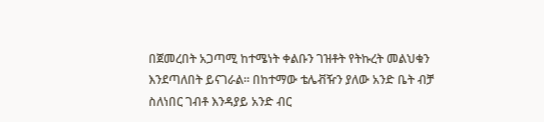በጀመረበት አጋጣሚ ከተሜነት ቀልቡን ገዝቶት የትኩረት መልህቁን እንደጣለበት ይናገራል። በከተማው ቴሌቭዥን ያለው አንድ ቤት ብቻ ስለነበር ገብቶ እንዳያይ አንድ ብር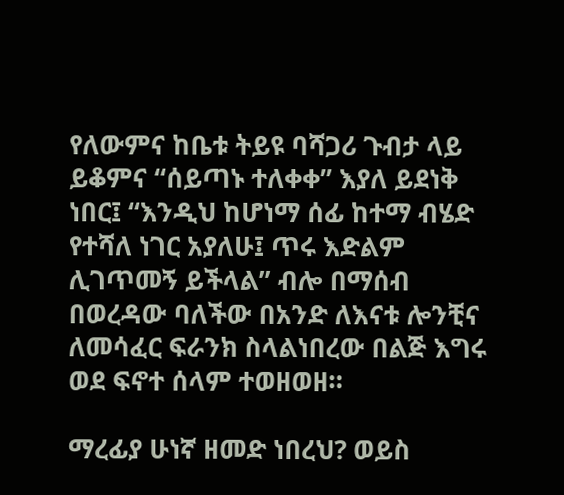የለውምና ከቤቱ ትይዩ ባሻጋሪ ጉብታ ላይ ይቆምና “ሰይጣኑ ተለቀቀ” እያለ ይደነቅ ነበር፤ “እንዲህ ከሆነማ ሰፊ ከተማ ብሄድ የተሻለ ነገር አያለሁ፤ ጥሩ እድልም ሊገጥመኝ ይችላል” ብሎ በማሰብ በወረዳው ባለችው በአንድ ለእናቱ ሎንቺና ለመሳፈር ፍራንክ ስላልነበረው በልጅ እግሩ ወደ ፍኖተ ሰላም ተወዘወዘ።

ማረፊያ ሁነኛ ዘመድ ነበረህ? ወይስ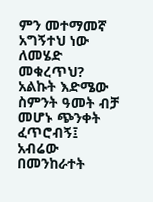ምን መተማመኛ አግኝተህ ነው ለመሄድ መቁረጥህ? አልኩት እድሜው ስምንት ዓመት ብቻ መሆኑ ጭንቀት ፈጥሮብኝ፤ አብሬው በመንከራተት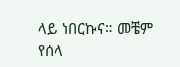ላይ ነበርኩና። መቼም የሰላ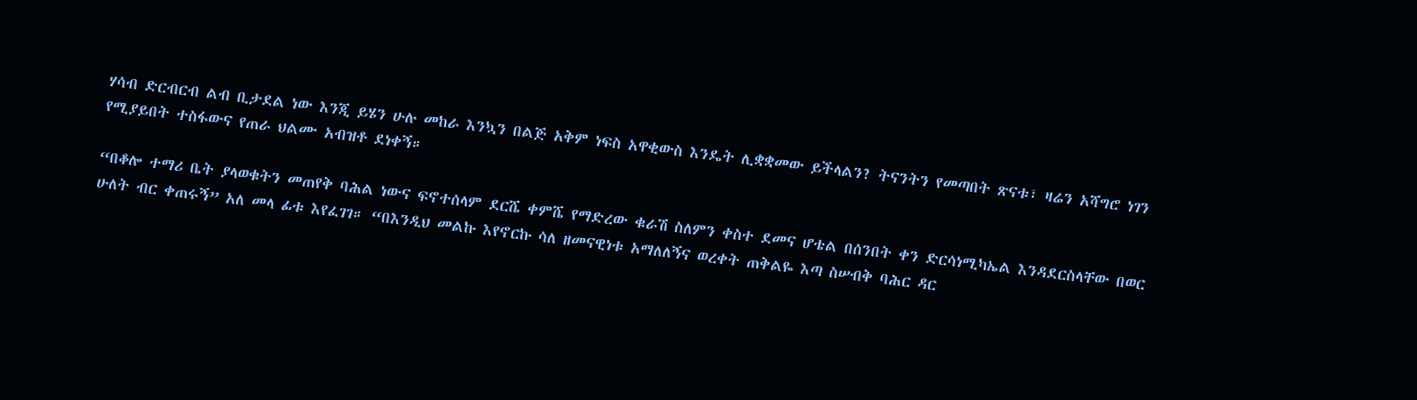ሃሳብ ድርብርብ ልብ ቢታደል ነው እንጂ ይሄን ሁሉ መከራ እንኳን በልጅ አቅም ነፍስ አዋቂውስ እንዴት ሊቋቋመው ይችላልን? ትናንትን የመጣበት ጽናቱ፣ ዛሬን አሻግሮ ነገን የሚያይበት ተስፋውና የጠራ ህልሙ አብዝቶ ደነቀኝ።

“በቆሎ ተማሪ ቤት ያላወቁትን መጠየቅ ባሕል ነውና ፍኖተሰላም ደርሼ ቀምሼ የማድረው ቁራሽ ስለምን ቀስተ ደመና ሆቴል በሰንበት ቀን ድርሳነሚካኤል እንዳደርስላቸው በወር ሁለት ብር ቀጠሩኝ” አለ መላ ፊቱ እየፈገገ። “በእንዲህ መልኩ እየኖርኩ ሳለ ዘመናዊነቱ አማለለኝና ወረቀት ጠቅልዬ እጣ ስሠብቅ ባሕር ዳር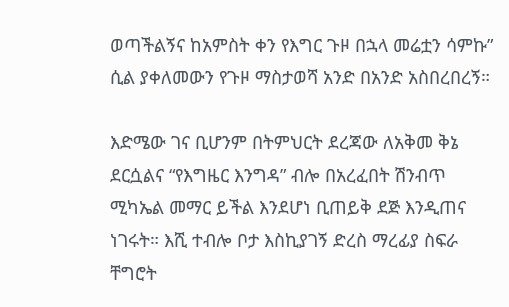ወጣችልኝና ከአምስት ቀን የእግር ጉዞ በኋላ መሬቷን ሳምኩ” ሲል ያቀለመውን የጉዞ ማስታወሻ አንድ በአንድ አስበረበረኝ።

እድሜው ገና ቢሆንም በትምህርት ደረጃው ለአቅመ ቅኔ ደርሷልና “የእግዜር እንግዳ” ብሎ በአረፈበት ሽንብጥ ሚካኤል መማር ይችል እንደሆነ ቢጠይቅ ደጅ እንዲጠና ነገሩት። እሺ ተብሎ ቦታ እስኪያገኝ ድረስ ማረፊያ ስፍራ ቸግሮት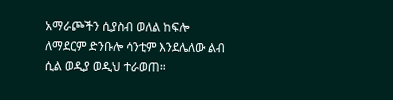አማራጮችን ሲያስብ ወለል ከፍሎ ለማደርም ድንቡሎ ሳንቲም እንደሌለው ልብ ሲል ወዲያ ወዲህ ተራወጠ።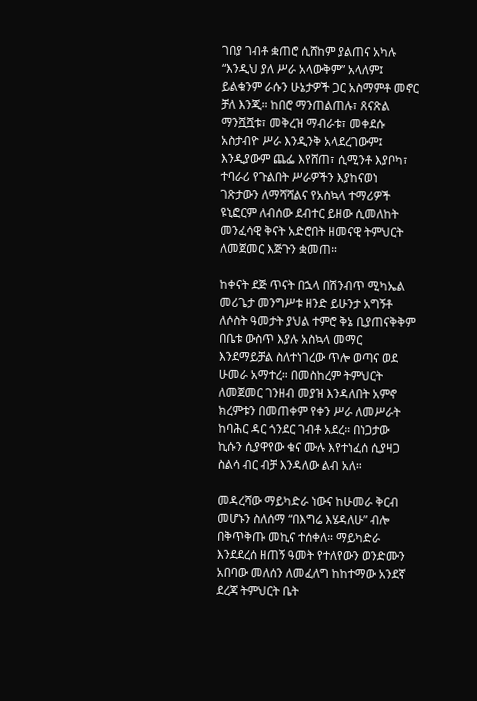ገበያ ገብቶ ቋጠሮ ሲሸከም ያልጠና አካሉ “እንዲህ ያለ ሥራ አላውቅም” አላለም፤ ይልቁንም ራሱን ሁኔታዎች ጋር አስማምቶ መኖር ቻለ እንጂ። ከበሮ ማንጠልጠሉ፣ ጸናጽል ማንሿሿቱ፣ መቅረዝ ማብራቱ፣ መቀደሱ አስታብዮ ሥራ እንዲንቅ አላደረገውም፤ እንዲያውም ጨፌ እየሸጠ፣ ሲሚንቶ እያቦካ፣ ተባራሪ የጉልበት ሥራዎችን እያከናወነ ገጽታውን ለማሻሻልና የአስኳላ ተማሪዎች ዩኒፎርም ለብሰው ደብተር ይዘው ሲመለከት መንፈሳዊ ቅናት አድሮበት ዘመናዊ ትምህርት ለመጀመር እጅጉን ቋመጠ።

ከቀናት ደጅ ጥናት በኋላ በሽንብጥ ሚካኤል መሪጌታ መንግሥቱ ዘንድ ይሁንታ አግኝቶ ለሶስት ዓመታት ያህል ተምሮ ቅኔ ቢያጠናቅቅም በቤቱ ውስጥ እያሉ አስኳላ መማር እንደማይቻል ስለተነገረው ጥሎ ወጣና ወደ ሁመራ አማተረ። በመስከረም ትምህርት ለመጀመር ገንዘብ መያዝ እንዳለበት አምኖ ክረምቱን በመጠቀም የቀን ሥራ ለመሥራት ከባሕር ዳር ጎንደር ገብቶ አደረ። በነጋታው ኪሱን ሲያዋየው ቁና ሙሉ እየተነፈሰ ሲያዛጋ ስልሳ ብር ብቻ እንዳለው ልብ አለ።

መዳረሻው ማይካድራ ነውና ከሁመራ ቅርብ መሆኑን ስለሰማ “በእግሬ እሄዳለሁ” ብሎ በቅጥቅጡ መኪና ተሰቀለ። ማይካድራ እንደደረሰ ዘጠኝ ዓመት የተለየውን ወንድሙን አበባው መለሰን ለመፈለግ ከከተማው አንደኛ ደረጃ ትምህርት ቤት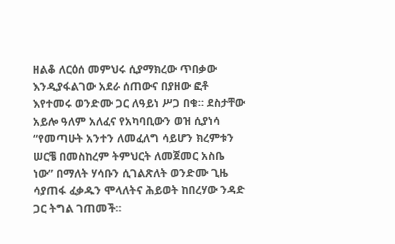ዘልቆ ለርዕሰ መምህሩ ሲያማክረው ጥበቃው እንዲያፋልገው አደራ ሰጠውና በያዘው ፎቶ እየተመሩ ወንድሙ ጋር ለዓይነ ሥጋ በቁ። ደስታቸው አይሎ ዓለም አለፈና የአካባቢውን ወዝ ሲያነሳ “የመጣሁት አንተን ለመፈለግ ሳይሆን ክረምቱን ሠርቼ በመስከረም ትምህርት ለመጀመር አስቤ ነው” በማለት ሃሳቡን ሲገልጽለት ወንድሙ ጊዜ ሳያጠፋ ፈቃዱን ሞላለትና ሕይወት ከበረሃው ንዳድ ጋር ትግል ገጠመች።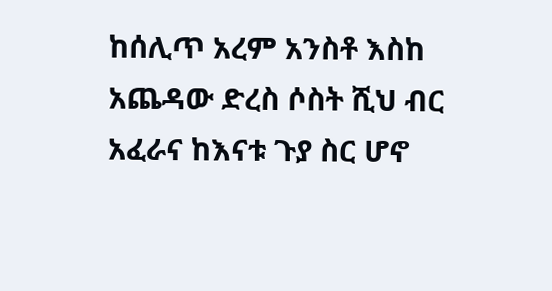ከሰሊጥ አረም አንስቶ እስከ አጨዳው ድረስ ሶስት ሺህ ብር አፈራና ከእናቱ ጉያ ስር ሆኖ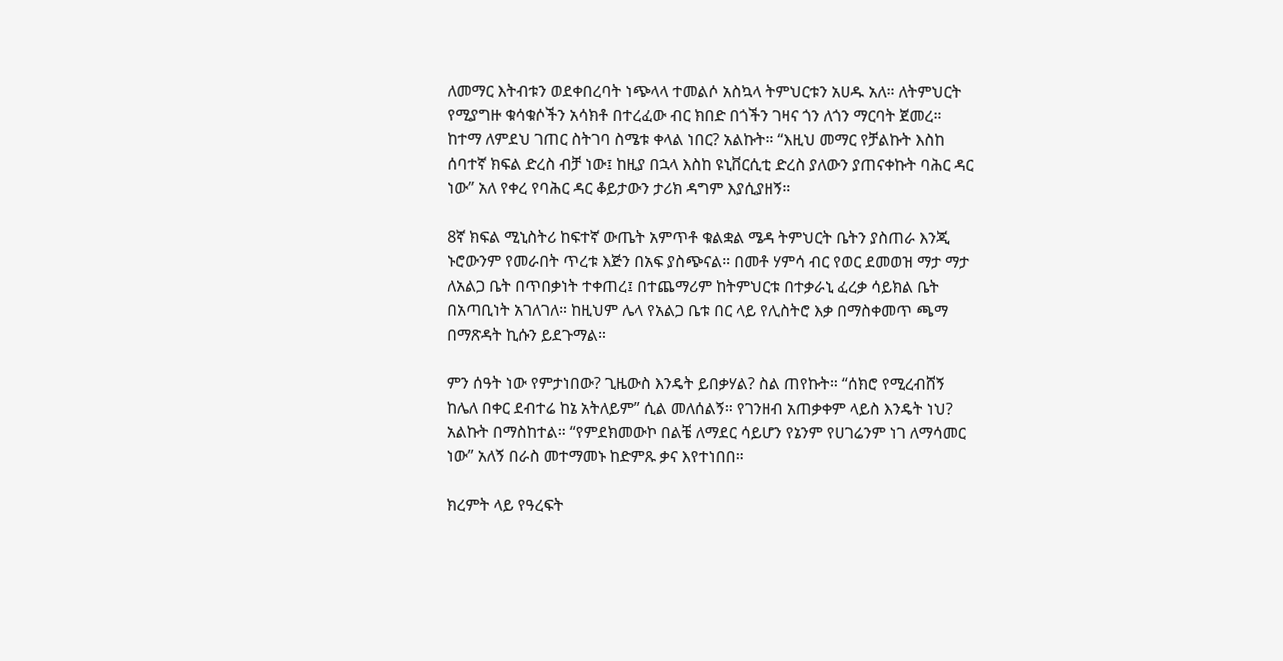ለመማር እትብቱን ወደቀበረባት ነጭላላ ተመልሶ አስኳላ ትምህርቱን አሀዱ አለ። ለትምህርት የሚያግዙ ቁሳቁሶችን አሳክቶ በተረፈው ብር ክበድ በጎችን ገዛና ጎን ለጎን ማርባት ጀመረ። ከተማ ለምደህ ገጠር ስትገባ ስሜቱ ቀላል ነበር? አልኩት። “እዚህ መማር የቻልኩት እስከ ሰባተኛ ክፍል ድረስ ብቻ ነው፤ ከዚያ በኋላ እስከ ዩኒቨርሲቲ ድረስ ያለውን ያጠናቀኩት ባሕር ዳር ነው” አለ የቀረ የባሕር ዳር ቆይታውን ታሪክ ዳግም እያሲያዘኝ።

8ኛ ክፍል ሚኒስትሪ ከፍተኛ ውጤት አምጥቶ ቁልቋል ሜዳ ትምህርት ቤትን ያስጠራ እንጂ ኑሮውንም የመራበት ጥረቱ እጅን በአፍ ያስጭናል። በመቶ ሃምሳ ብር የወር ደመወዝ ማታ ማታ ለአልጋ ቤት በጥበቃነት ተቀጠረ፤ በተጨማሪም ከትምህርቱ በተቃራኒ ፈረቃ ሳይክል ቤት በአጣቢነት አገለገለ። ከዚህም ሌላ የአልጋ ቤቱ በር ላይ የሊስትሮ እቃ በማስቀመጥ ጫማ በማጽዳት ኪሱን ይደጉማል።

ምን ሰዓት ነው የምታነበው? ጊዜውስ እንዴት ይበቃሃል? ስል ጠየኩት። “ሰክሮ የሚረብሸኝ ከሌለ በቀር ደብተሬ ከኔ አትለይም” ሲል መለሰልኝ። የገንዘብ አጠቃቀም ላይስ እንዴት ነህ? አልኩት በማስከተል። “የምደክመውኮ በልቼ ለማደር ሳይሆን የኔንም የሀገሬንም ነገ ለማሳመር ነው” አለኝ በራስ መተማመኑ ከድምጹ ቃና እየተነበበ።

ክረምት ላይ የዓረፍት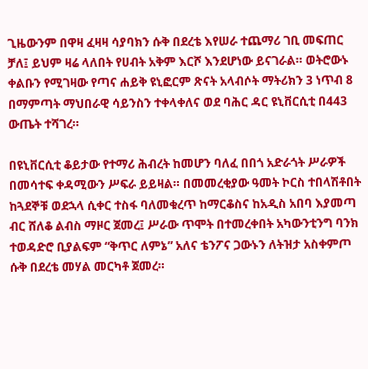ጊዜውንም በዋዛ ፈዛዛ ሳያባክን ሱቅ በደረቴ እየሠራ ተጨማሪ ገቢ መፍጠር ቻለ፤ ይህም ዛሬ ላለበት የሀብት አቅም እርሾ እንደሆነው ይናገራል። ወትሮውኑ ቀልቡን የሚገዛው የጣና ሐይቅ ዩኒፎርም ጽናት አላብሶት ማትሪክን 3 ነጥብ 8 በማምጣት ማህበራዊ ሳይንስን ተቀላቀለና ወደ ባሕር ዳር ዩኒቨርሲቲ በ443 ውጤት ተሻገረ።

በዩኒቨርሲቲ ቆይታው የተማሪ ሕብረት ከመሆን ባለፈ በበጎ አድራጎት ሥራዎች በመሳተፍ ቀዳሚውን ሥፍራ ይይዛል። በመመረቂያው ዓመት ኮርስ ተበላሽቶበት ከጓደኞቹ ወደኋላ ሲቀር ተስፋ ባለመቁረጥ ከማርቆስና ከአዲስ አበባ እያመጣ ብር ሸለቆ ልብስ ማዞር ጀመረ፤ ሥራው ጥሞት በተመረቀበት አካውንቲንግ ባንክ ተወዳድሮ ቢያልፍም “ቅጥር ለምኔ” አለና ቴንፖና ጋውኑን ለትዝታ አስቀምጦ ሱቅ በደረቴ መሃል መርካቶ ጀመረ።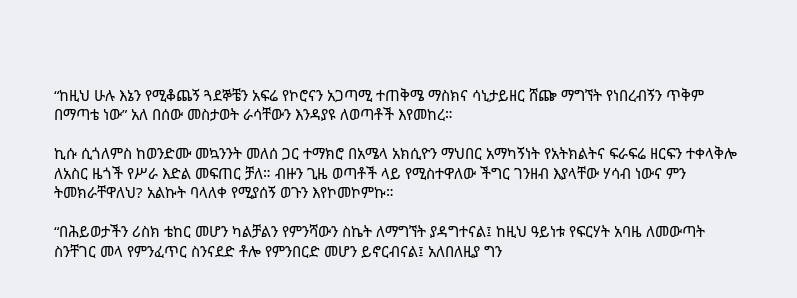“ከዚህ ሁሉ እኔን የሚቆጨኝ ጓደኞቼን አፍሬ የኮሮናን አጋጣሚ ተጠቅሜ ማስክና ሳኒታይዘር ሸጬ ማግኘት የነበረብኝን ጥቅም በማጣቴ ነው” አለ በሰው መስታወት ራሳቸውን እንዳያዩ ለወጣቶች እየመከረ።

ኪሱ ሲጎለምስ ከወንድሙ መኳንንት መለሰ ጋር ተማክሮ በአሜላ አክሲዮን ማህበር አማካኝነት የአትክልትና ፍራፍሬ ዘርፍን ተቀላቅሎ ለአስር ዜጎች የሥራ እድል መፍጠር ቻለ። ብዙን ጊዜ ወጣቶች ላይ የሚስተዋለው ችግር ገንዘብ እያላቸው ሃሳብ ነውና ምን ትመክራቸዋለህ? አልኩት ባላለቀ የሚያሰኝ ወጉን እየኮመኮምኩ።

“በሕይወታችን ሪስክ ቴከር መሆን ካልቻልን የምንሻውን ስኬት ለማግኘት ያዳግተናል፤ ከዚህ ዓይነቱ የፍርሃት አባዜ ለመውጣት ስንቸገር መላ የምንፈጥር ስንናደድ ቶሎ የምንበርድ መሆን ይኖርብናል፤ አለበለዚያ ግን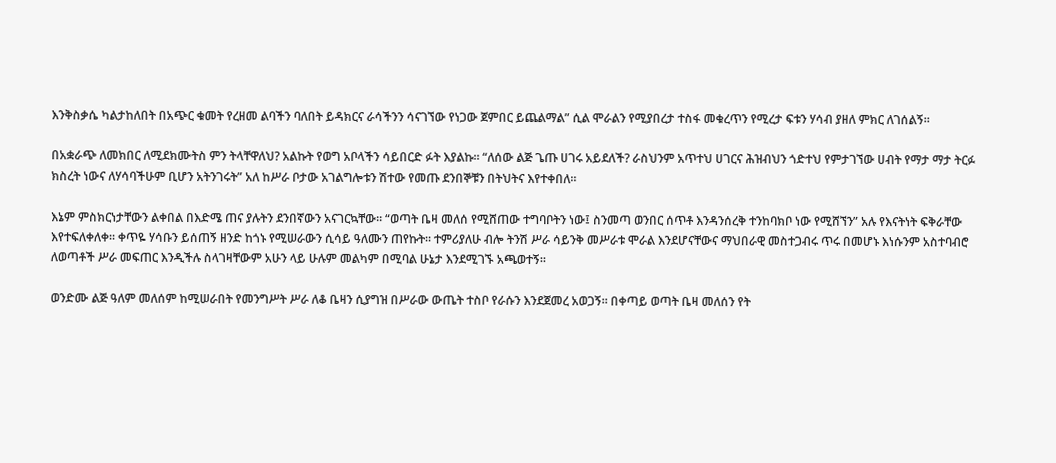እንቅስቃሴ ካልታከለበት በአጭር ቁመት የረዘመ ልባችን ባለበት ይዳክርና ራሳችንን ሳናገኘው የነጋው ጀምበር ይጨልማል” ሲል ሞራልን የሚያበረታ ተስፋ መቁረጥን የሚረታ ፍቱን ሃሳብ ያዘለ ምክር ለገሰልኝ።

በአቋራጭ ለመክበር ለሚደክሙትስ ምን ትላቸዋለህ? አልኩት የወግ አቦላችን ሳይበርድ ፉት እያልኩ። “ለሰው ልጅ ጌጡ ሀገሩ አይደለች? ራስህንም አጥተህ ሀገርና ሕዝብህን ጎድተህ የምታገኘው ሀብት የማታ ማታ ትርፉ ክስረት ነውና ለሃሳባችሁም ቢሆን አትንገሩት” አለ ከሥራ ቦታው አገልግሎቱን ሽተው የመጡ ደንበኞቹን በትህትና እየተቀበለ።

እኔም ምስክርነታቸውን ልቀበል በእድሜ ጠና ያሉትን ደንበኛውን አናገርኳቸው። “ወጣት ቤዛ መለሰ የሚሸጠው ተግባቦትን ነው፤ ስንመጣ ወንበር ሰጥቶ እንዳንሰረቅ ተንከባክቦ ነው የሚሸኘን” አሉ የእናትነት ፍቅራቸው እየተፍለቀለቀ። ቀጥዬ ሃሳቡን ይሰጠኝ ዘንድ ከጎኑ የሚሠራውን ሲሳይ ዓለሙን ጠየኩት። ተምሪያለሁ ብሎ ትንሽ ሥራ ሳይንቅ መሥራቱ ሞራል እንደሆናቸውና ማህበራዊ መስተጋብሩ ጥሩ በመሆኑ እነሱንም አስተባብሮ ለወጣቶች ሥራ መፍጠር እንዲችሉ ስላገዛቸውም አሁን ላይ ሁሉም መልካም በሚባል ሁኔታ እንደሚገኙ አጫወተኝ።

ወንድሙ ልጅ ዓለም መለሰም ከሚሠራበት የመንግሥት ሥራ ለቆ ቤዛን ሲያግዝ በሥራው ውጤት ተስቦ የራሱን እንደጀመረ አወጋኝ። በቀጣይ ወጣት ቤዛ መለሰን የት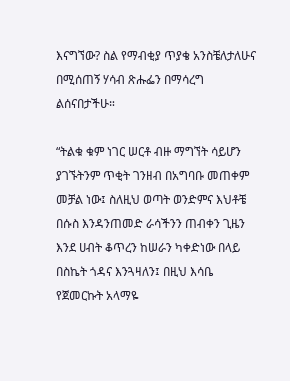እናግኘው? ስል የማብቂያ ጥያቄ አንስቼለታለሁና በሚሰጠኝ ሃሳብ ጽሑፌን በማሳረግ ልሰናበታችሁ።

“ትልቁ ቁም ነገር ሠርቶ ብዙ ማግኘት ሳይሆን ያገኙትንም ጥቂት ገንዘብ በአግባቡ መጠቀም መቻል ነው፤ ስለዚህ ወጣት ወንድምና እህቶቼ በሱስ እንዳንጠመድ ራሳችንን ጠብቀን ጊዜን እንደ ሀብት ቆጥረን ከሠራን ካቀድነው በላይ በስኬት ጎዳና እንጓዛለን፤ በዚህ እሳቤ የጀመርኩት አላማዬ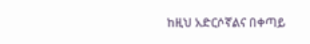ከዚህ አድርሶኛልና በቀጣይ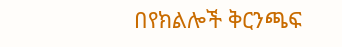በየክልሎች ቅርንጫፍ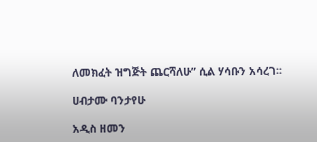ለመክፈት ዝግጅት ጨርሻለሁ” ሲል ሃሳቡን አሳረገ፡፡

ሀብታሙ ባንታየሁ

አዲስ ዘመን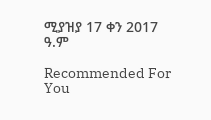ሚያዝያ 17 ቀን 2017 ዓ.ም

Recommended For You